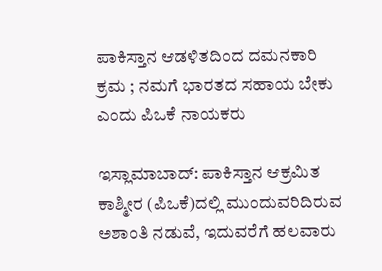ಪಾಕಿಸ್ತಾನ ಆಡಳಿತದಿಂದ ದಮನಕಾರಿ ಕ್ರಮ ; ನಮಗೆ ಭಾರತದ ಸಹಾಯ ಬೇಕು ಎಂದು ಪಿಒಕೆ ನಾಯಕರು

ಇಸ್ಲಾಮಾಬಾದ್: ಪಾಕಿಸ್ತಾನ ಆಕ್ರಮಿತ ಕಾಶ್ಮೀರ (ಪಿಒಕೆ)ದಲ್ಲಿ ಮುಂದುವರಿದಿರುವ ಅಶಾಂತಿ ನಡುವೆ, ಇದುವರೆಗೆ ಹಲವಾರು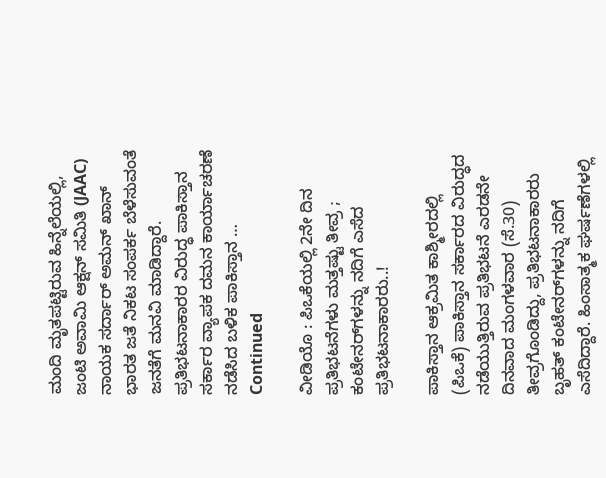ಮಂದಿ ಮೃತಪಟ್ಟಿರುವ ಹಿನ್ನೆಲೆಯಲ್ಲಿ, ಜಂಟಿ ಅವಾಮಿ ಆಕ್ಷನ್ ಸಮಿತಿ (JAAC) ನಾಯಕ ಸರ್ದಾರ್ ಅಮನ್ ಖಾನ್ ಭಾರತ ಜತೆ ನಿಕಟ ಸಂಪರ್ಕ ಬೆಳೆಸುವಂತೆ ಜನತೆಗೆ ಮನವಿ ಮಾಡಿದ್ದಾರೆ. ಪ್ರತಿಭಟನಾಕಾರರ ವಿರುದ್ಧ ಪಾಕಿಸ್ತಾನ ಸರ್ಕಾರ ವ್ಯಾಪಕ ದಮನ ಕಾರ್ಯಾಚರಣೆ ನಡೆಸಿದ ಬಳಿಕ ಪಾಕಿಸ್ತಾನ … Continued

ವೀಡಿಯೊ : ಪಿಒಕೆಯಲ್ಲಿ 2ನೇ ದಿನ ಪ್ರತಿಭಟನೆಗಳು ಮತ್ತಷ್ಟು ತೀವ್ರ ; ಕಂಟೇನರ್‌ಗಳನ್ನು ನದಿಗೆ ಎಸೆದ ಪ್ರತಿಭಟನಾಕಾರರು..!

ಪಾಕಿಸ್ತಾನ ಆಕ್ರಮಿತ ಕಾಶ್ಮೀರದಲ್ಲಿ (ಪಿಒಕೆ) ಪಾಕಿಸ್ತಾನ ಸರ್ಕಾರದ ವಿರುದ್ಧದ ನಡೆಯುತ್ತಿರುವ ಪ್ರತಿಭಟನೆ ಎರಡನೇ ದಿನವಾದ ಮಂಗಳವಾರ (ಸೆ.30) ತೀವ್ರಗೊಂಡಿದ್ದು, ಪ್ರತಿಭಟನಾಕಾರರು ಬೃಹತ್ ಕಂಟೇನರ್‌ಗಳನ್ನು ನದಿಗೆ ಎಸೆದಿದ್ದಾರೆ. ಹಿಂಸಾತ್ಮಕ ಘರ್ಷಣೆಗಳಲ್ಲಿ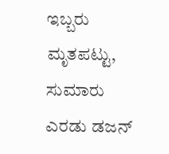ಇಬ್ಬರು ಮೃತಪಟ್ಟು, ಸುಮಾರು ಎರಡು ಡಜನ್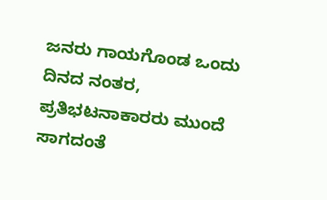ಜನರು ಗಾಯಗೊಂಡ ಒಂದು ದಿನದ ನಂತರ, ಪ್ರತಿಭಟನಾಕಾರರು ಮುಂದೆ ಸಾಗದಂತೆ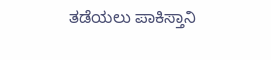ತಡೆಯಲು ಪಾಕಿಸ್ತಾನಿ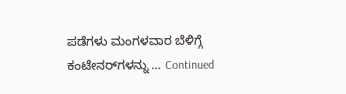ಪಡೆಗಳು ಮಂಗಳವಾರ ಬೆಳಿಗ್ಗೆ ಕಂಟೇನರ್‌ಗಳನ್ನು … Continued